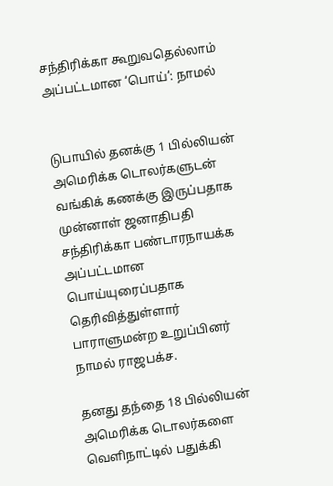சந்திரிக்கா கூறுவதெல்லாம் அப்பட்டமான ‘பொய்’: நாமல்


டுபாயில் தனக்கு 1 பில்லியன் அமெரிக்க டொலர்களுடன் வங்கிக் கணக்கு இருப்பதாக முன்னாள் ஜனாதிபதி சந்திரிக்கா பண்டாரநாயக்க அப்பட்டமான பொய்யுரைப்பதாக தெரிவித்துள்ளார் பாராளுமன்ற உறுப்பினர் நாமல் ராஜபக்ச.

தனது தந்தை 18 பில்லியன் அமெரிக்க டொலர்களை வெளிநாட்டில் பதுக்கி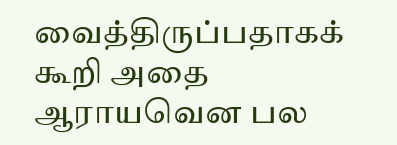வைத்திருப்பதாகக் கூறி அதை ஆராயவென பல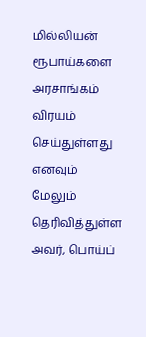மில்லியன் ரூபாய்களை அரசாங்கம் விரயம் செய்துள்ளது எனவும் மேலும் தெரிவித்துள்ள அவர், பொய்ப்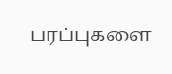பரப்புகளை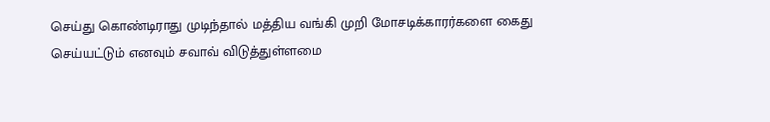செய்து கொண்டிராது முடிந்தால் மத்திய வங்கி முறி மோசடிக்காரர்களை கைது செய்யட்டும் எனவும் சவாவ் விடுத்துள்ளமை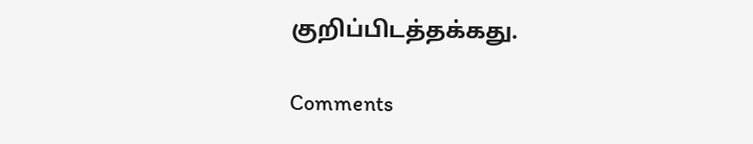குறிப்பிடத்தக்கது.

Comments